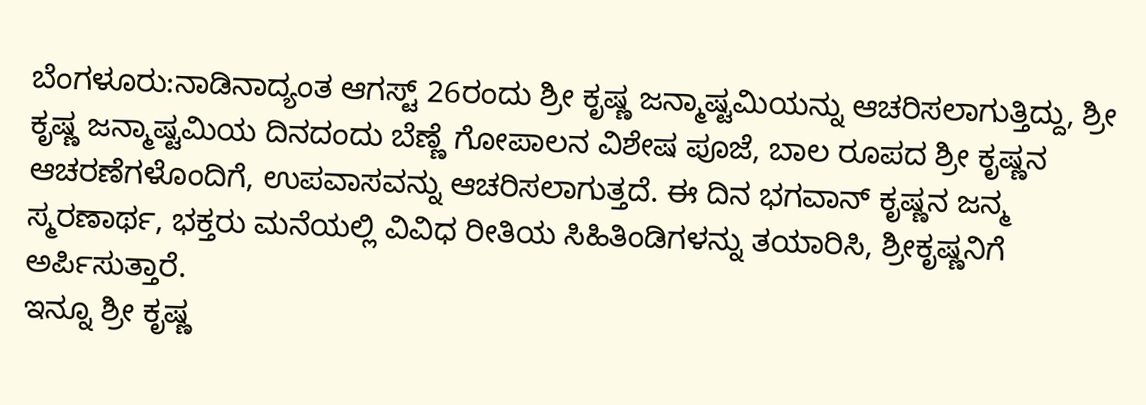ಬೆಂಗಳೂರು:ನಾಡಿನಾದ್ಯಂತ ಆಗಸ್ಟ್ 26ರಂದು ಶ್ರೀ ಕೃಷ್ಣ ಜನ್ಮಾಷ್ಟಮಿಯನ್ನು ಆಚರಿಸಲಾಗುತ್ತಿದ್ದು, ಶ್ರೀ ಕೃಷ್ಣ ಜನ್ಮಾಷ್ಟಮಿಯ ದಿನದಂದು ಬೆಣ್ಣೆ ಗೋಪಾಲನ ವಿಶೇಷ ಪೂಜೆ, ಬಾಲ ರೂಪದ ಶ್ರೀ ಕೃಷ್ಣನ ಆಚರಣೆಗಳೊಂದಿಗೆ, ಉಪವಾಸವನ್ನು ಆಚರಿಸಲಾಗುತ್ತದೆ. ಈ ದಿನ ಭಗವಾನ್ ಕೃಷ್ಣನ ಜನ್ಮ ಸ್ಮರಣಾರ್ಥ, ಭಕ್ತರು ಮನೆಯಲ್ಲಿ ವಿವಿಧ ರೀತಿಯ ಸಿಹಿತಿಂಡಿಗಳನ್ನು ತಯಾರಿಸಿ, ಶ್ರೀಕೃಷ್ಣನಿಗೆ ಅರ್ಪಿಸುತ್ತಾರೆ.
ಇನ್ನೂ ಶ್ರೀ ಕೃಷ್ಣ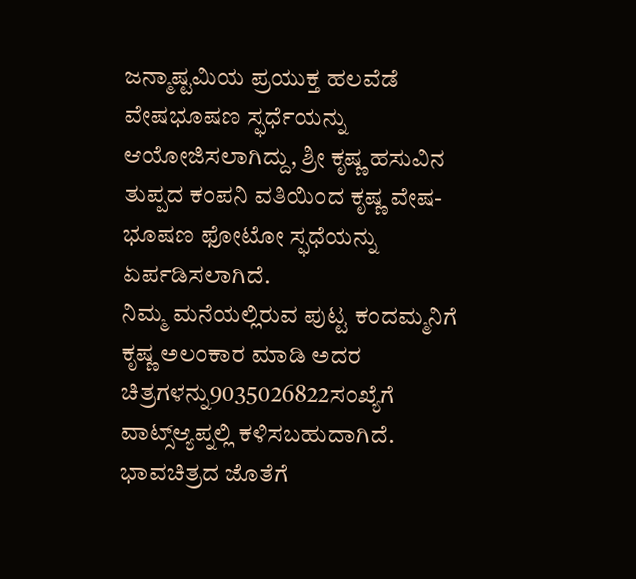ಜನ್ಮಾಷ್ಟಮಿಯ ಪ್ರಯುಕ್ತ ಹಲವೆಡೆ ವೇಷಭೂಷಣ ಸ್ಫರ್ಧೆಯನ್ನು ಆಯೋಜಿಸಲಾಗಿದ್ದು, ಶ್ರೀ ಕೃಷ್ಣ ಹಸುವಿನ ತುಪ್ಪದ ಕಂಪನಿ ವತಿಯಿಂದ ಕೃಷ್ಣ ವೇಷ-ಭೂಷಣ ಫೋಟೋ ಸ್ಫಧೆಯನ್ನು ಏರ್ಪಡಿಸಲಾಗಿದೆ.
ನಿಮ್ಮ ಮನೆಯಲ್ಲಿರುವ ಪುಟ್ಟ ಕಂದಮ್ಮನಿಗೆ ಕೃಷ್ಣ ಅಲಂಕಾರ ಮಾಡಿ ಅದರ ಚಿತ್ರಗಳನ್ನು9035026822ಸಂಖ್ಯೆಗೆ ವಾಟ್ಸ್ಆ್ಯಪ್ನಲ್ಲಿ ಕಳಿಸಬಹುದಾಗಿದೆ. ಭಾವಚಿತ್ರದ ಜೊತೆಗೆ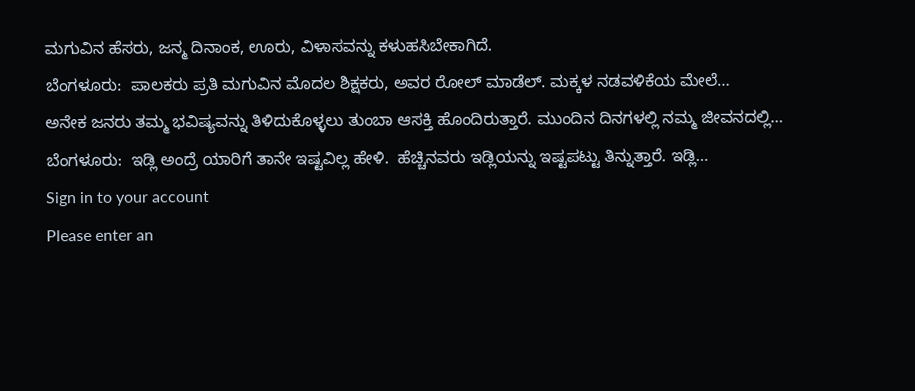ಮಗುವಿನ ಹೆಸರು, ಜನ್ಮ ದಿನಾಂಕ, ಊರು, ವಿಳಾಸವನ್ನು ಕಳುಹಸಿಬೇಕಾಗಿದೆ.
ಬೆಂಗಳೂರು:  ಪಾಲಕರು ಪ್ರತಿ ಮಗುವಿನ ಮೊದಲ ಶಿಕ್ಷಕರು, ಅವರ ರೋಲ್ ಮಾಡೆಲ್. ಮಕ್ಕಳ ನಡವಳಿಕೆಯ ಮೇಲೆ…
ಅನೇಕ ಜನರು ತಮ್ಮ ಭವಿಷ್ಯವನ್ನು ತಿಳಿದುಕೊಳ್ಳಲು ತುಂಬಾ ಆಸಕ್ತಿ ಹೊಂದಿರುತ್ತಾರೆ. ಮುಂದಿನ ದಿನಗಳಲ್ಲಿ ನಮ್ಮ ಜೀವನದಲ್ಲಿ…
ಬೆಂಗಳೂರು:  ಇಡ್ಲಿ ಅಂದ್ರೆ ಯಾರಿಗೆ ತಾನೇ ಇಷ್ಟವಿಲ್ಲ ಹೇಳಿ.  ಹೆಚ್ಚಿನವರು ಇಡ್ಲಿಯನ್ನು ಇಷ್ಟಪಟ್ಟು ತಿನ್ನುತ್ತಾರೆ. ಇಡ್ಲಿ…
Sign in to your account
Please enter an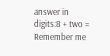answer in digits:8 + two =
Remember me